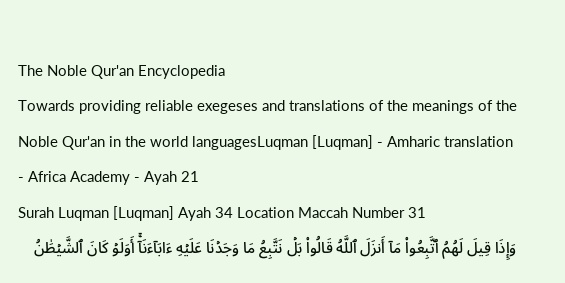The Noble Qur'an Encyclopedia
Towards providing reliable exegeses and translations of the meanings of the Noble Qur'an in the world languagesLuqman [Luqman] - Amharic translation - Africa Academy - Ayah 21
Surah Luqman [Luqman] Ayah 34 Location Maccah Number 31
وَإِذَا قِيلَ لَهُمُ ٱتَّبِعُواْ مَآ أَنزَلَ ٱللَّهُ قَالُواْ بَلۡ نَتَّبِعُ مَا وَجَدۡنَا عَلَيۡهِ ءَابَآءَنَآۚ أَوَلَوۡ كَانَ ٱلشَّيۡطَٰنُ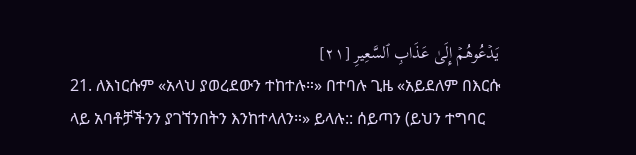يَدۡعُوهُمۡ إِلَىٰ عَذَابِ ٱلسَّعِيرِ [٢١]
21. ለእነርሱም «አላህ ያወረደውን ተከተሉ።» በተባሉ ጊዜ «አይደለም በእርሱ ላይ አባቶቻችንን ያገኘንበትን እንከተላለን።» ይላሉ:: ሰይጣን (ይህን ተግባር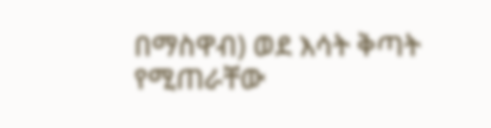በማስዋብ) ወደ እሳት ቅጣት የሚጠራቸው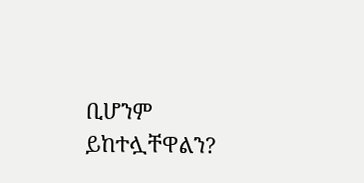ቢሆንም ይከተሏቸዋልን?